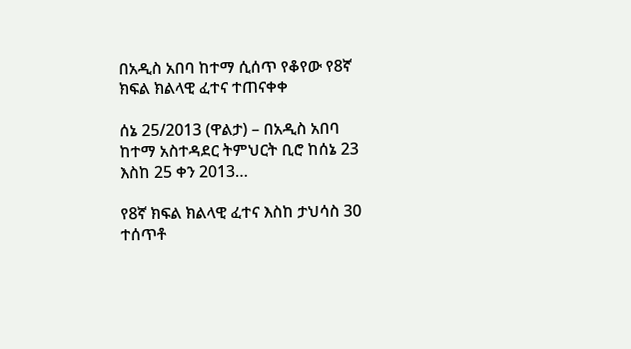በአዲስ አበባ ከተማ ሲሰጥ የቆየው የ8ኛ ክፍል ክልላዊ ፈተና ተጠናቀቀ

ሰኔ 25/2013 (ዋልታ) – በአዲስ አበባ ከተማ አስተዳደር ትምህርት ቢሮ ከሰኔ 23 እስከ 25 ቀን 2013…

የ8ኛ ክፍል ክልላዊ ፈተና እስከ ታህሳስ 30 ተሰጥቶ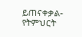ይጠናቀቃል- የትምህርት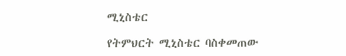ሚኒስቴር

የትምህርት ሚኒስቴር ባስቀመጠው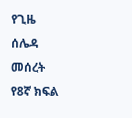የጊዜ ሰሌዳ መሰረት የ8ኛ ክፍል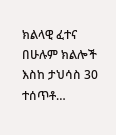ክልላዊ ፈተና በሁሉም ክልሎች እስከ ታህሳስ 30 ተሰጥቶ…